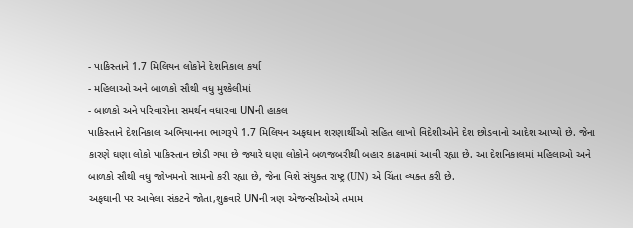- પાકિસ્તાને 1.7 મિલિયન લોકોને દેશનિકાલ કર્યા
- મહિલાઓ અને બાળકો સૌથી વધુ મુશ્કેલીમાં
- બાળકો અને પરિવારોના સમર્થન વધારવા UNની હાકલ
પાકિસ્તાને દેશનિકાલ અભિયાનના ભાગરૂપે 1.7 મિલિયન અફઘાન શરણાર્થીઓ સહિત લાખો વિદેશીઓને દેશ છોડવાનો આદેશ આપ્યો છે. જેના કારણે ઘણા લોકો પાકિસ્તાન છોડી ગયા છે જ્યારે ઘણા લોકોને બળજબરીથી બહાર કાઢવામાં આવી રહ્યા છે. આ દેશનિકાલમાં મહિલાઓ અને બાળકો સૌથી વધુ જોખમનો સામનો કરી રહ્યા છે, જેના વિશે સંયુક્ત રાષ્ટ્ર (UN) એ ચિંતા વ્યક્ત કરી છે.
અફઘાની પર આવેલા સંકટને જોતા,શુક્રવારે UNની ત્રણ એજન્સીઓએ તમામ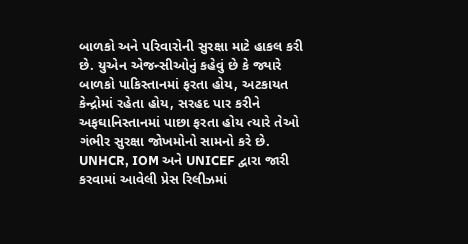બાળકો અને પરિવારોની સુરક્ષા માટે હાકલ કરી છે. યુએન એજન્સીઓનું કહેવું છે કે જ્યારે બાળકો પાકિસ્તાનમાં ફરતા હોય, અટકાયત કેન્દ્રોમાં રહેતા હોય, સરહદ પાર કરીને અફઘાનિસ્તાનમાં પાછા ફરતા હોય ત્યારે તેઓ ગંભીર સુરક્ષા જોખમોનો સામનો કરે છે. UNHCR, IOM અને UNICEF દ્વારા જારી કરવામાં આવેલી પ્રેસ રિલીઝમાં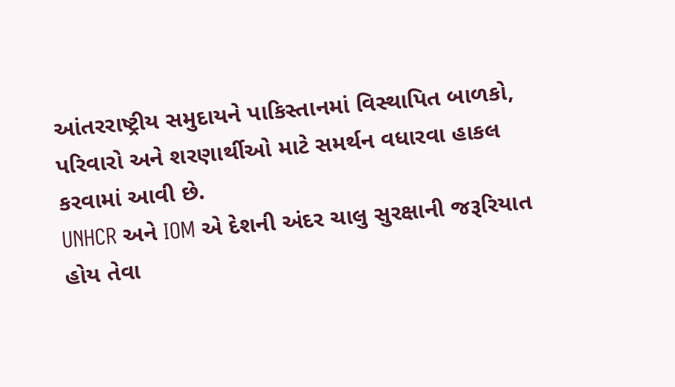આંતરરાષ્ટ્રીય સમુદાયને પાકિસ્તાનમાં વિસ્થાપિત બાળકો, પરિવારો અને શરણાર્થીઓ માટે સમર્થન વધારવા હાકલ કરવામાં આવી છે.
UNHCR અને IOM એ દેશની અંદર ચાલુ સુરક્ષાની જરૂરિયાત હોય તેવા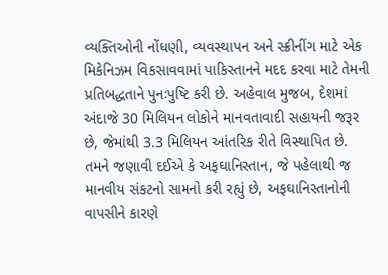વ્યક્તિઓની નોંધણી, વ્યવસ્થાપન અને સ્ક્રીનીંગ માટે એક મિકેનિઝમ વિકસાવવામાં પાકિસ્તાનને મદદ કરવા માટે તેમની પ્રતિબદ્ધતાને પુનઃપુષ્ટિ કરી છે. અહેવાલ મુજબ, દેશમાં અંદાજે 30 મિલિયન લોકોને માનવતાવાદી સહાયની જરૂર છે, જેમાંથી 3.3 મિલિયન આંતરિક રીતે વિસ્થાપિત છે. તમને જણાવી દઈએ કે અફઘાનિસ્તાન, જે પહેલાથી જ માનવીય સંકટનો સામનો કરી રહ્યું છે, અફઘાનિસ્તાનોની વાપસીને કારણે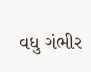વધુ ગંભીર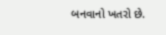બનવાનો ખતરો છે.